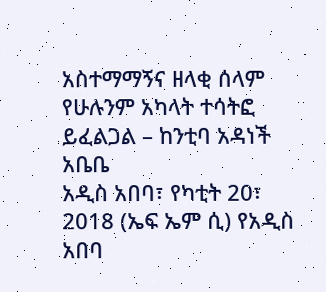አስተማማኝና ዘላቂ ሰላም የሁሉንም አካላት ተሳትፎ ይፈልጋል – ከንቲባ አዳነች አቤቤ
አዲስ አበባ፣ የካቲት 20፣ 2018 (ኤፍ ኤም ሲ) የአዲስ አበባ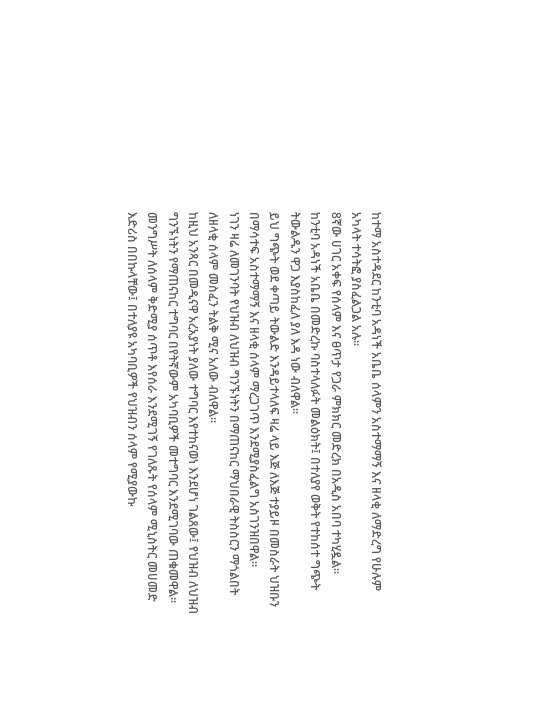ከተማ አስተዳደር ከንቲባ አዳነች አቤቤ ሰላምን አስተማማኝ እና ዘላቂ ለማድረግ የሁሉም አካላት ተሳትፎ ያስፈልጋል አሉ፡፡
8ኛው ሀገር አቀፍ የሰላም እና ፀጥታ የጋራ ምክክር መድረክ በአዲስ አበባ ተካሂዷል።
ከንቲባ አዳነች አቤቤ በመድረኩ ባስተላለፉት መልዕክት፤ በተለያየ ወቅት የተከሰተ ግጭት ትውልዱን ዋጋ እያስከፈለ ያለ እዳ ነው ብለዋል።
ይህ ግጭት ወደ ቀጣይ ትውልድ እንዳይተላለፍ ዛሬ ላይ እጅ ለእጅ ተያይዞ በመስራት ህዝቡን በማሳተፍ አስተማማኝ እና ዘላቂ ሰላም ማረጋገጥ እንደሚያስፈልግ አስገንዝበዋል።
ነገን ዛሬ ለመገንባት የህዝብ ለህዝብ ግንኙነትን በማጠናከር ማህበራዊ ትስስርን ማጎልበት ለዘላቂ ሰላም መስፈን ትልቅ ሚና አለው ብለዋል።
ከዚህ አንጻር በመዲናዋ አረአያነት ያለው ተግባር እየተከናወነ እንደሆነ ገልጸው፤ የህዝብ ለህዝብ ግንኙነትን የማጠናከር ተግባር በየትኛውም አካባቢዎች መተግባር እንደሚገባው ጠቁመዋል።
መንግሥት ለሰላም ቅድሚያ ሰጥቶ እየሰራ እንደሚገኝ የገለጹት የሰላም ሚኒስትር መሀመድ እድሪስ በበኩላቸው፤ በተለያዩ አካባቢዎች የህዝብን ሰላም የሚያውኩ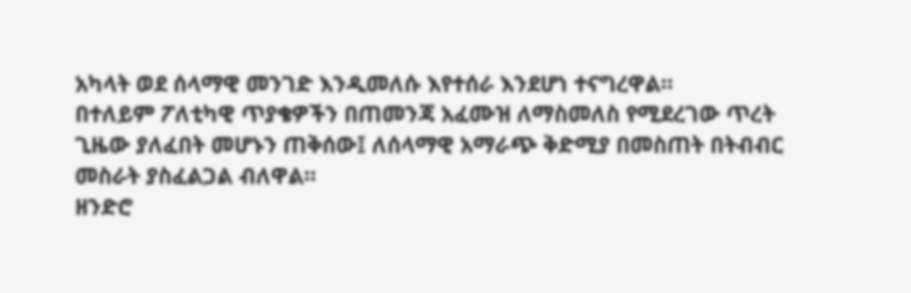አካላት ወደ ሰላማዊ መንገድ እንዲመለሱ እየተሰራ እንደሆነ ተናግረዋል።
በተለይም ፖለቲካዊ ጥያቄዎችን በጠመንጃ አፈሙዝ ለማስመለስ የሚደረገው ጥረት ጊዜው ያለፈበት መሆኑን ጠቅሰው፤ ለሰላማዊ አማራጭ ቅድሚያ በመስጠት በትብብር መስራት ያስፈልጋል ብለዋል።
ዘንድሮ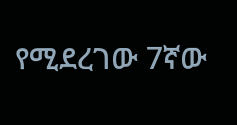የሚደረገው 7ኛው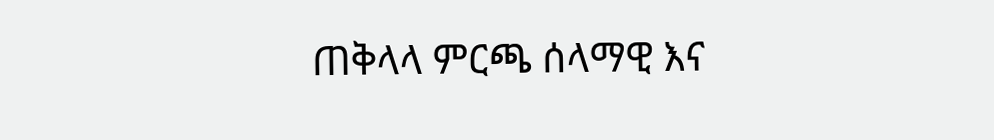ጠቅላላ ምርጫ ሰላማዊ እና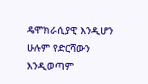ዴሞክራሲያዊ እንዲሆን ሁሉም የድርሻውን እንዲወጣም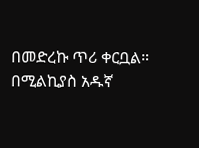በመድረኩ ጥሪ ቀርቧል።
በሚልኪያስ አዱኛ